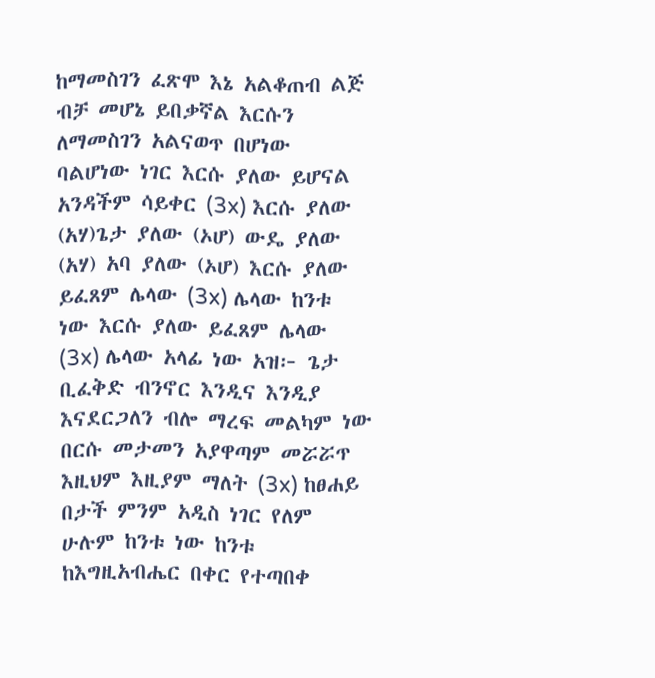ከማመስገን ፈጽሞ እኔ አልቆጠብ ልጅ ብቻ መሆኔ ይበቃኛል እርሱን ለማመስገን አልናወጥ በሆነው ባልሆነው ነገር እርሱ ያለው ይሆናል አንዳችም ሳይቀር (3x) እርሱ ያለው (አሃ)ጌታ ያለው (ኦሆ) ውዴ ያለው (አሃ) አባ ያለው (ኦሆ) እርሱ ያለው ይፈጸም ሌላው (3x) ሌላው ከንቱ ነው እርሱ ያለው ይፈጸም ሌላው (3x) ሌላው አላፊ ነው አዝ፦ ጌታ ቢፈቅድ ብንኖር እንዲና እንዲያ እናደርጋለን ብሎ ማረፍ መልካም ነው በርሱ መታመን አያዋጣም መሯሯጥ እዚህም እዚያም ማለት (3x) ከፀሐይ በታች ምንም አዲስ ነገር የለም ሁሉም ከንቱ ነው ከንቱ ከእግዚአብሔር በቀር የተጣበቀ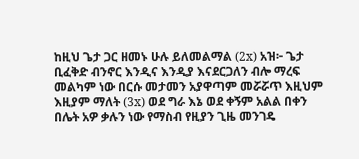ከዚህ ጌታ ጋር ዘመኑ ሁሉ ይለመልማል (2x) አዝ፦ ጌታ ቢፈቅድ ብንኖር እንዲና እንዲያ እናደርጋለን ብሎ ማረፍ መልካም ነው በርሱ መታመን አያዋጣም መሯሯጥ እዚህም እዚያም ማለት (3x) ወደ ግራ እኔ ወደ ቀኝም አልል በቀን በሌት አዎ ቃሉን ነው የማስብ የዚያን ጊዜ መንገዴ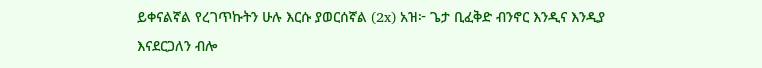ይቀናልኛል የረገጥኩትን ሁሉ እርሱ ያወርሰኛል (2x) አዝ፦ ጌታ ቢፈቅድ ብንኖር እንዲና እንዲያ እናደርጋለን ብሎ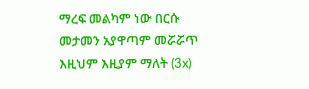ማረፍ መልካም ነው በርሱ መታመን አያዋጣም መሯሯጥ እዚህም እዚያም ማለት (3x)